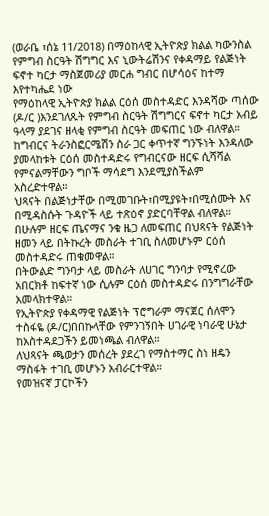(ወራቤ ፣ሰኔ 11/2018) በማዕከላዊ ኢትዮጵያ ክልል ካውንስል የምግብ ስርዓት ሽግግር እና ኒውትሬሽንና የቀዳማይ የልጅነት ፍኖተ ካርታ ማስጀመሪያ መርሐ ግብር በሆሳዕና ከተማ እየተካሔደ ነው
የማዕከላዊ ኢትዮጵያ ክልል ርዕሰ መስተዳድር እንዳሻው ጣሰው (ዶ/ር )እንደገለጹት የምግብ ስርዓት ሽግግርና ፍኖተ ካርታ አብይ ዓላማ ያደገና ዘላቂ የምግብ ስርዓት መፍጠር ነው ብለዋል።
ከግብርና ትራንስፎርሜሽን ስራ ጋር ቀጥተኛ ግንኙነት እንዳለው ያመላከቱት ርዕሰ መስተዳድሩ የግብርናው ዘርፍ ሲሻሻል የምናልማቸውን ግቦች ማሳደግ እንደሚያስችልም አስረድተዋል።
ህጻናት በልጅነታቸው በሚመገቡት፣በሚያዩት፣በሚሰሙት እና በሚዳስሱት ጉዳዮች ላይ ተጽዕኖ ያድርባቸዋል ብለዋል።
በሁሉም ዘርፍ ጤናማና ንቁ ዜጋ ለመፍጠር በህጻናት የልጅነት ዘመን ላይ በትኩረት መስራት ተገቢ ስለመሆኑም ርዕሰ መስተዳድሩ ጠቁመዋል።
በትውልድ ግንባታ ላይ መስራት ለሀገር ግንባታ የሚኖረው አበርክቶ ከፍተኛ ነው ሲሉም ርዕሰ መስተዳድሩ በንግግራቸው አመላክተዋል።
የኢትዮጵያ የቀዳማዊ የልጅነት ፕሮግራም ማናጀር ሰለሞን ተስፋዬ (ዶ/ር)በበኩላቸው የምንገኝበት ሀገራዊ ነባራዊ ሁኔታ ከአስተዳደጋችን ይመነጫል ብለዋል።
ለህጻናት ጫወታን መሰረት ያደረገ የማስተማር ስነ ዘዴን ማስፋት ተገቢ መሆኑን አብራርተዋል።
የመዝናኛ ፓርኮችን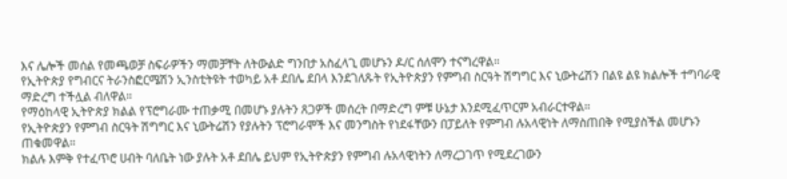እና ሌሎች መሰል የመጫወቻ ስፍራዎችን ማመቻቸት ለትውልድ ግንበታ አስፈላጊ መሆኑን ዶ/ር ሰለሞን ተናግረዋል።
የኢትዮጵያ የግብርና ትራንስፎርሜሽን ኢንስቲትዩት ተወካይ አቶ ደበሌ ደበላ እንደገለጹት የኢትዮጵያን የምግብ ስርዓት ሽግግር እና ኒውትሬሽን በልዩ ልዩ ክልሎች ተግባራዊ ማድረግ ተችሏል ብለዋል።
የማዕከላዊ ኢትዮጵያ ክልል የፕሮግራሙ ተጠቃሚ በመሆኑ ያሉትን ጸጋዎች መሰረት በማድረግ ምቹ ሁኔታ እንደሚፈጥርም አብራርተዋል።
የኢትዮጵያን የምግብ ስርዓት ሽግግር እና ኒውትሬሽን የያሉትን ፕሮግራሞች እና መንግስት የነደፋቸውን በፓይለት የምግብ ሉአላዊነት ለማስጠበቅ የሚያስችል መሆኑን ጠቁመዋል።
ክልሉ እምቅ የተፈጥሮ ሀብት ባለቤት ነው ያሉት አቶ ደበሌ ይህም የኢትዮጵያን የምግብ ሉአላዊነትን ለማረጋገጥ የሚደረገውን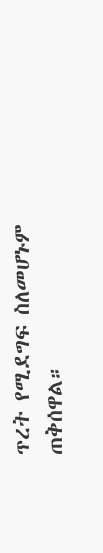ጥረት የሚደግፍ ስለመሆኑም ጠቅሰዋል።